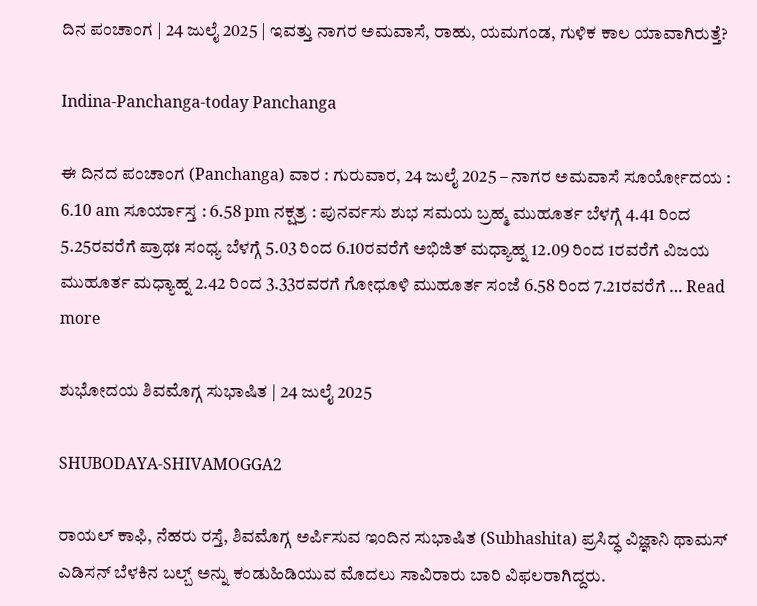ದಿನ ಪಂಚಾಂಗ | 24 ಜುಲೈ 2025 | ಇವತ್ತು ನಾಗರ ಅಮವಾಸೆ, ರಾಹು, ಯಮಗಂಡ, ಗುಳಿಕ ಕಾಲ ಯಾವಾಗಿರುತ್ತೆ?

Indina-Panchanga-today Panchanga

ಈ ದಿನದ ಪಂಚಾಂಗ (Panchanga) ವಾರ : ಗುರುವಾರ, 24 ಜುಲೈ 2025 – ನಾಗರ ಅಮವಾಸೆ ಸೂರ್ಯೋದಯ : 6.10 am ಸೂರ್ಯಾಸ್ತ : 6.58 pm ನಕ್ಷತ್ರ : ಪುನರ್ವಸು ಶುಭ ಸಮಯ ಬ್ರಹ್ಮ ಮುಹೂರ್ತ ಬೆಳಗ್ಗೆ 4.41 ರಿಂದ 5.25ರವರೆಗೆ ಪ್ರಾಥಃ ಸಂಧ್ಯ ಬೆಳಗ್ಗೆ 5.03 ರಿಂದ 6.10ರವರೆಗೆ ಅಭಿಜಿತ್‌ ಮಧ್ಯಾಹ್ನ 12.09 ರಿಂದ 1ರವರೆಗೆ ವಿಜಯ ಮುಹೂರ್ತ ಮಧ್ಯಾಹ್ನ 2.42 ರಿಂದ 3.33ರವರಗೆ ಗೋಧೂಳಿ ಮುಹೂರ್ತ ಸಂಜೆ 6.58 ರಿಂದ 7.21ರವರೆಗೆ … Read more

ಶುಭೋದಯ ಶಿವಮೊಗ್ಗ ಸುಭಾಷಿತ | 24 ಜುಲೈ 2025

SHUBODAYA-SHIVAMOGGA2

ರಾಯಲ್‌ ಕಾಫಿ, ನೆಹರು ರಸ್ತೆ, ಶಿವಮೊಗ್ಗ ಅರ್ಪಿಸುವ ಇಂದಿನ ಸುಭಾಷಿತ (Subhashita) ಪ್ರಸಿದ್ಧ ವಿಜ್ಞಾನಿ ಥಾಮಸ್ ಎಡಿಸನ್ ಬೆಳಕಿನ ಬಲ್ಬ್ ಅನ್ನು ಕಂಡುಹಿಡಿಯುವ ಮೊದಲು ಸಾವಿರಾರು ಬಾರಿ ವಿಫಲರಾಗಿದ್ದರು.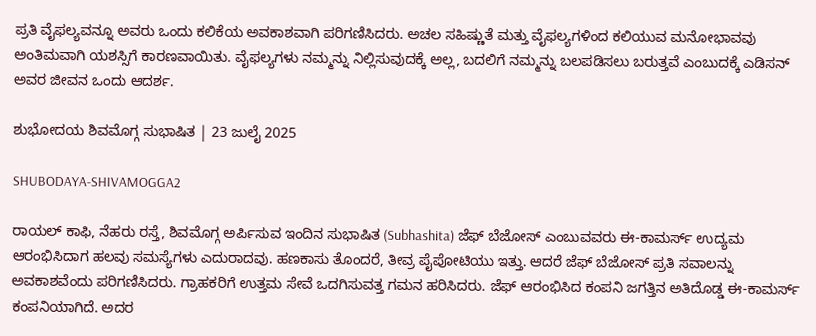ಪ್ರತಿ ವೈಫಲ್ಯವನ್ನೂ ಅವರು ಒಂದು ಕಲಿಕೆಯ ಅವಕಾಶವಾಗಿ ಪರಿಗಣಿಸಿದರು. ಅಚಲ ಸಹಿಷ್ಣುತೆ ಮತ್ತು ವೈಫಲ್ಯಗಳಿಂದ ಕಲಿಯುವ ಮನೋಭಾವವು ಅಂತಿಮವಾಗಿ ಯಶಸ್ಸಿಗೆ ಕಾರಣವಾಯಿತು. ವೈಫಲ್ಯಗಳು ನಮ್ಮನ್ನು ನಿಲ್ಲಿಸುವುದಕ್ಕೆ ಅಲ್ಲ, ಬದಲಿಗೆ ನಮ್ಮನ್ನು ಬಲಪಡಿಸಲು ಬರುತ್ತವೆ ಎಂಬುದಕ್ಕೆ ಎಡಿಸನ್ ಅವರ ಜೀವನ ಒಂದು ಆದರ್ಶ.

ಶುಭೋದಯ ಶಿವಮೊಗ್ಗ ಸುಭಾಷಿತ | 23 ಜುಲೈ 2025

SHUBODAYA-SHIVAMOGGA2

ರಾಯಲ್‌ ಕಾಫಿ, ನೆಹರು ರಸ್ತೆ, ಶಿವಮೊಗ್ಗ ಅರ್ಪಿಸುವ ಇಂದಿನ ಸುಭಾಷಿತ (Subhashita) ಜೆಫ್‌ ಬೆಜೋಸ್‌ ಎಂಬುವವರು ಈ-ಕಾಮರ್ಸ್‌ ಉದ್ಯಮ ಆರಂಭಿಸಿದಾಗ ಹಲವು ಸಮಸ್ಯೆಗಳು ಎದುರಾದವು. ಹಣಕಾಸು ತೊಂದರೆ, ತೀವ್ರ ಪೈಪೋಟಿಯು ಇತ್ತು. ಆದರೆ ಜೆಫ್‌ ಬೆಜೋಸ್‌ ಪ್ರತಿ ಸವಾಲನ್ನು ಅವಕಾಶವೆಂದು ಪರಿಗಣಿಸಿದರು. ಗ್ರಾಹಕರಿಗೆ ಉತ್ತಮ ಸೇವೆ ಒದಗಿಸುವತ್ತ ಗಮನ ಹರಿಸಿದರು. ಜೆಫ್‌ ಆರಂಭಿಸಿದ ಕಂಪನಿ ಜಗತ್ತಿನ ಅತಿದೊಡ್ಡ ಈ-ಕಾಮರ್ಸ್‌ ಕಂಪನಿಯಾಗಿದೆ. ಅದರ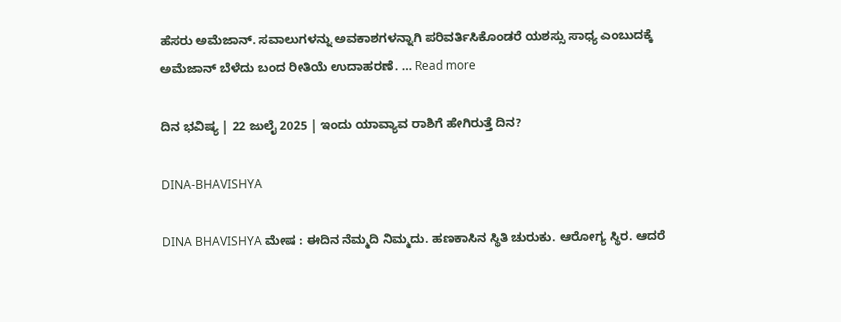ಹೆಸರು ಅಮೆಜಾನ್‌. ಸವಾಲುಗಳನ್ನು ಅವಕಾಶಗಳನ್ನಾಗಿ ಪರಿವರ್ತಿಸಿಕೊಂಡರೆ ಯಶಸ್ಸು ಸಾಧ್ಯ ಎಂಬುದಕ್ಕೆ ಅಮೆಜಾನ್‌ ಬೆಳೆದು ಬಂದ ರೀತಿಯೆ ಉದಾಹರಣೆ. … Read more

ದಿನ ಭವಿಷ್ಯ | 22 ಜುಲೈ 2025 | ಇಂದು ಯಾವ್ಯಾವ ರಾಶಿಗೆ ಹೇಗಿರುತ್ತೆ ದಿನ?

DINA-BHAVISHYA

DINA BHAVISHYA ಮೇಷ : ಈದಿನ ನೆಮ್ಮದಿ ನಿಮ್ಮದು. ಹಣಕಾಸಿನ ಸ್ಥಿತಿ ಚುರುಕು. ಆರೋಗ್ಯ ಸ್ಥಿರ. ಆದರೆ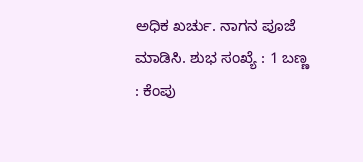ಅಧಿಕ ಖರ್ಚು. ನಾಗನ ಪೂಜೆ ಮಾಡಿಸಿ. ಶುಭ ಸಂಖ್ಯೆ : 1 ಬಣ್ಣ : ಕೆಂಪು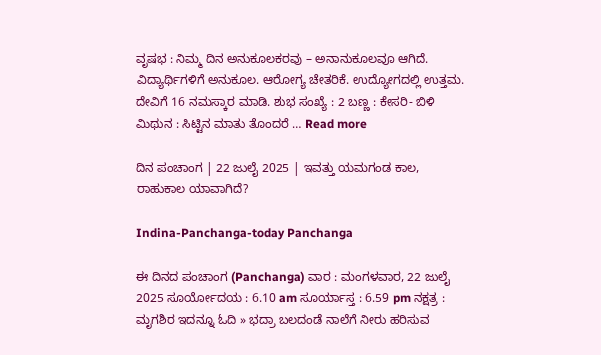ವೃಷಭ : ನಿಮ್ಮ ದಿನ ಅನುಕೂಲಕರವು – ಅನಾನುಕೂಲವೂ ಆಗಿದೆ. ವಿದ್ಯಾರ್ಥಿಗಳಿಗೆ ಅನುಕೂಲ. ಆರೋಗ್ಯ ಚೇತರಿಕೆ. ಉದ್ಯೋಗದಲ್ಲಿ ಉತ್ತಮ. ದೇವಿಗೆ 16 ನಮಸ್ಕಾರ ಮಾಡಿ. ಶುಭ ಸಂಖ್ಯೆ : 2 ಬಣ್ಣ : ಕೇಸರಿ- ಬಿಳಿ ಮಿಥುನ : ಸಿಟ್ಟಿನ ಮಾತು ತೊಂದರೆ … Read more

ದಿನ ಪಂಚಾಂಗ | 22 ಜುಲೈ 2025 | ಇವತ್ತು ಯಮಗಂಡ ಕಾಲ, ರಾಹುಕಾಲ ಯಾವಾಗಿದೆ?

Indina-Panchanga-today Panchanga

ಈ ದಿನದ ಪಂಚಾಂಗ (Panchanga) ವಾರ : ಮಂಗಳವಾರ, 22 ಜುಲೈ 2025 ಸೂರ್ಯೋದಯ : 6.10 am ಸೂರ್ಯಾಸ್ತ : 6.59 pm ನಕ್ಷತ್ರ : ಮೃಗಶಿರ ಇದನ್ನೂ ಓದಿ » ಭದ್ರಾ ಬಲದಂಡೆ ನಾಲೆಗೆ ನೀರು ಹರಿಸುವ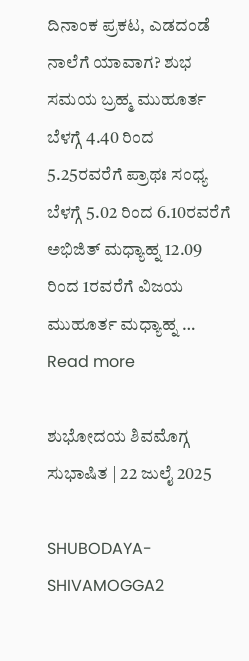ದಿನಾಂಕ ಪ್ರಕಟ, ಎಡದಂಡೆ ನಾಲೆಗೆ ಯಾವಾಗ? ಶುಭ ಸಮಯ ಬ್ರಹ್ಮ ಮುಹೂರ್ತ ಬೆಳಗ್ಗೆ 4.40 ರಿಂದ 5.25ರವರೆಗೆ ಪ್ರಾಥಃ ಸಂಧ್ಯ ಬೆಳಗ್ಗೆ 5.02 ರಿಂದ 6.10ರವರೆಗೆ ಅಭಿಜಿತ್‌ ಮಧ್ಯಾಹ್ನ 12.09 ರಿಂದ 1ರವರೆಗೆ ವಿಜಯ ಮುಹೂರ್ತ ಮಧ್ಯಾಹ್ನ … Read more

ಶುಭೋದಯ ಶಿವಮೊಗ್ಗ ಸುಭಾಷಿತ | 22 ಜುಲೈ 2025

SHUBODAYA-SHIVAMOGGA2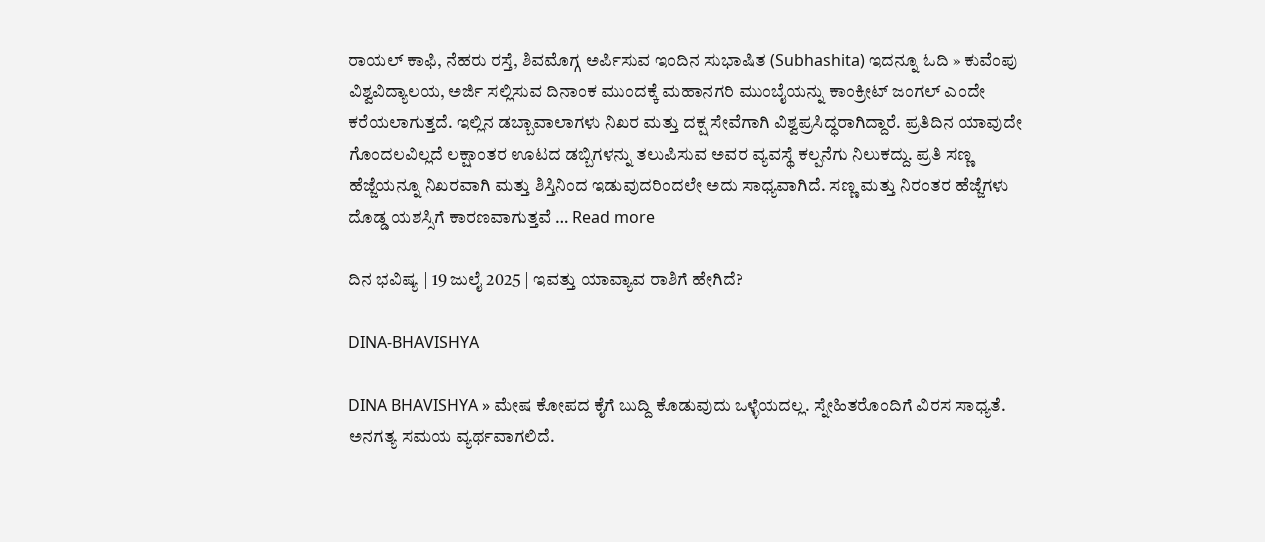ರಾಯಲ್‌ ಕಾಫಿ, ನೆಹರು ರಸ್ತೆ, ಶಿವಮೊಗ್ಗ ಅರ್ಪಿಸುವ ಇಂದಿನ ಸುಭಾಷಿತ (Subhashita) ಇದನ್ನೂ ಓದಿ » ಕುವೆಂಪು ವಿಶ್ವವಿದ್ಯಾಲಯ, ಅರ್ಜಿ ಸಲ್ಲಿಸುವ ದಿನಾಂಕ ಮುಂದಕ್ಕೆ ಮಹಾನಗರಿ ಮುಂಬೈಯನ್ನು ಕಾಂಕ್ರೀಟ್ ಜಂಗಲ್ ಎಂದೇ ಕರೆಯಲಾಗುತ್ತದೆ. ಇಲ್ಲಿನ ಡಬ್ಬಾವಾಲಾಗಳು ನಿಖರ ಮತ್ತು ದಕ್ಷ ಸೇವೆಗಾಗಿ ವಿಶ್ವಪ್ರಸಿದ್ಧರಾಗಿದ್ದಾರೆ. ಪ್ರತಿದಿನ ಯಾವುದೇ ಗೊಂದಲವಿಲ್ಲದೆ ಲಕ್ಷಾಂತರ ಊಟದ ಡಬ್ಬಿಗಳನ್ನು ತಲುಪಿಸುವ ಅವರ ವ್ಯವಸ್ಥೆ ಕಲ್ಪನೆಗು ನಿಲುಕದ್ದು. ಪ್ರತಿ ಸಣ್ಣ ಹೆಜ್ಜೆಯನ್ನೂ ನಿಖರವಾಗಿ ಮತ್ತು ಶಿಸ್ತಿನಿಂದ ಇಡುವುದರಿಂದಲೇ ಅದು ಸಾಧ್ಯವಾಗಿದೆ. ಸಣ್ಣ ಮತ್ತು ನಿರಂತರ ಹೆಜ್ಜೆಗಳು ದೊಡ್ಡ ಯಶಸ್ಸಿಗೆ ಕಾರಣವಾಗುತ್ತವೆ … Read more

ದಿನ ಭವಿಷ್ಯ | 19 ಜುಲೈ 2025 | ಇವತ್ತು ಯಾವ್ಯಾವ ರಾಶಿಗೆ ಹೇಗಿದೆ?

DINA-BHAVISHYA

DINA BHAVISHYA » ಮೇಷ ಕೋಪದ ಕೈಗೆ ಬುದ್ದಿ ಕೊಡುವುದು ಒಳ್ಳೆಯದಲ್ಲ. ಸ್ನೇಹಿತರೊಂದಿಗೆ ವಿರಸ ಸಾಧ್ಯತೆ. ಅನಗತ್ಯ ಸಮಯ ವ್ಯರ್ಥವಾಗಲಿದೆ.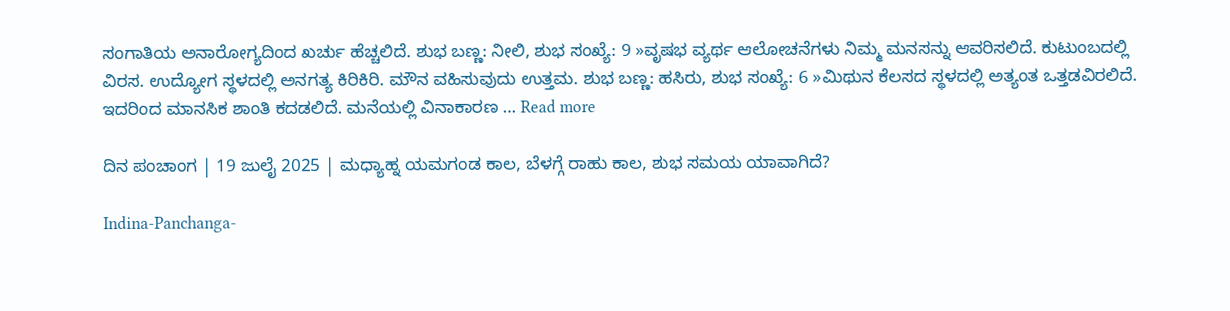ಸಂಗಾತಿಯ ಅನಾರೋಗ್ಯದಿಂದ ಖರ್ಚು ಹೆಚ್ಚಲಿದೆ. ಶುಭ ಬಣ್ಣ: ನೀಲಿ, ಶುಭ ಸಂಖ್ಯೆ: 9 »ವೃಷಭ ವ್ಯರ್ಥ ಆಲೋಚನೆಗಳು ನಿಮ್ಮ ಮನಸನ್ನು ಆವರಿಸಲಿದೆ. ಕುಟುಂಬದಲ್ಲಿ ವಿರಸ. ಉದ್ಯೋಗ ಸ್ಥಳದಲ್ಲಿ ಅನಗತ್ಯ ಕಿರಿಕಿರಿ. ಮೌನ ವಹಿಸುವುದು ಉತ್ತಮ. ಶುಭ ಬಣ್ಣ: ಹಸಿರು, ಶುಭ ಸಂಖ್ಯೆ: 6 »ಮಿಥುನ ಕೆಲಸದ ಸ್ಥಳದಲ್ಲಿ ಅತ್ಯಂತ ಒತ್ತಡವಿರಲಿದೆ. ಇದರಿಂದ ಮಾನಸಿಕ ಶಾಂತಿ ಕದಡಲಿದೆ. ಮನೆಯಲ್ಲಿ ವಿನಾಕಾರಣ … Read more

ದಿನ ಪಂಚಾಂಗ | 19 ಜುಲೈ 2025 | ಮಧ್ಯಾಹ್ನ ಯಮಗಂಡ ಕಾಲ, ಬೆಳಗ್ಗೆ ರಾಹು ಕಾಲ, ಶುಭ ಸಮಯ ಯಾವಾಗಿದೆ?

Indina-Panchanga-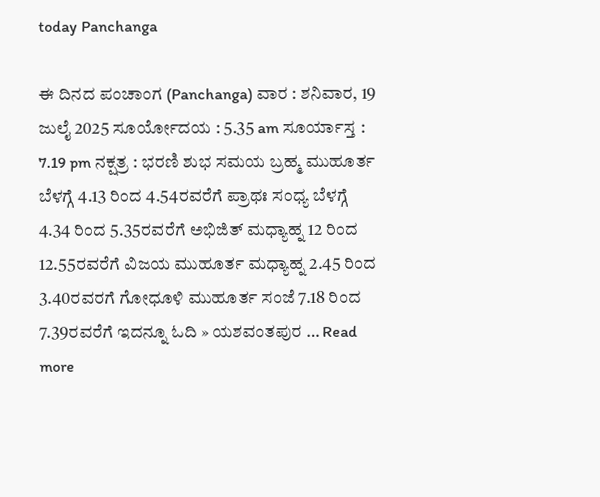today Panchanga

ಈ ದಿನದ ಪಂಚಾಂಗ (Panchanga) ವಾರ : ಶನಿವಾರ, 19 ಜುಲೈ 2025 ಸೂರ್ಯೋದಯ : 5.35 am ಸೂರ್ಯಾಸ್ತ : 7.19 pm ನಕ್ಷತ್ರ : ಭರಣಿ ಶುಭ ಸಮಯ ಬ್ರಹ್ಮ ಮುಹೂರ್ತ ಬೆಳಗ್ಗೆ 4.13 ರಿಂದ 4.54ರವರೆಗೆ ಪ್ರಾಥಃ ಸಂಧ್ಯ ಬೆಳಗ್ಗೆ 4.34 ರಿಂದ 5.35ರವರೆಗೆ ಅಭಿಜಿತ್‌ ಮಧ್ಯಾಹ್ನ 12 ರಿಂದ 12.55ರವರೆಗೆ ವಿಜಯ ಮುಹೂರ್ತ ಮಧ್ಯಾಹ್ನ 2.45 ರಿಂದ 3.40ರವರಗೆ ಗೋಧೂಳಿ ಮುಹೂರ್ತ ಸಂಜೆ 7.18 ರಿಂದ 7.39ರವರೆಗೆ ಇದನ್ನೂ ಓದಿ » ಯಶವಂತಪುರ … Read more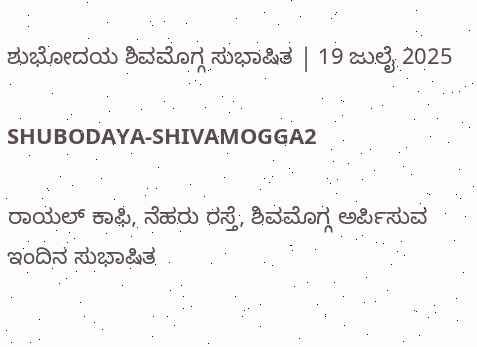ಶುಭೋದಯ ಶಿವಮೊಗ್ಗ ಸುಭಾಷಿತ | 19 ಜುಲೈ 2025

SHUBODAYA-SHIVAMOGGA2

ರಾಯಲ್‌ ಕಾಫಿ, ನೆಹರು ರಸ್ತೆ, ಶಿವಮೊಗ್ಗ ಅರ್ಪಿಸುವ ಇಂದಿನ ಸುಭಾಷಿತ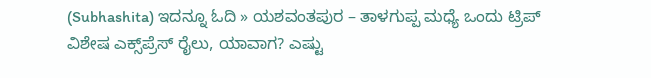(Subhashita) ಇದನ್ನೂ ಓದಿ » ಯಶವಂತಪುರ – ತಾಳಗುಪ್ಪ ಮಧ್ಯೆ ಒಂದು ಟ್ರಿಪ್‌ ವಿಶೇಷ ಎಕ್ಸ್‌ಪ್ರೆಸ್‌ ರೈಲು, ಯಾವಾಗ? ಎಷ್ಟು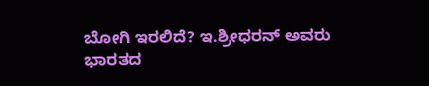ಬೋಗಿ ಇರಲಿದೆ? ಇ.ಶ್ರೀಧರನ್‌ ಅವರು ಭಾರತದ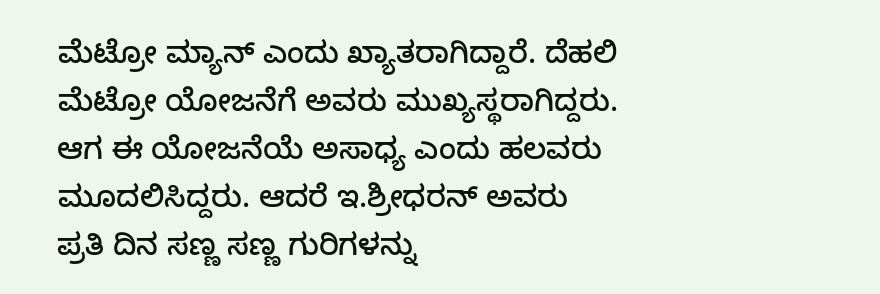ಮೆಟ್ರೋ ಮ್ಯಾನ್‌ ಎಂದು ಖ್ಯಾತರಾಗಿದ್ದಾರೆ. ದೆಹಲಿ ಮೆಟ್ರೋ ಯೋಜನೆಗೆ ಅವರು ಮುಖ್ಯಸ್ಥರಾಗಿದ್ದರು. ಆಗ ಈ ಯೋಜನೆಯೆ ಅಸಾಧ್ಯ ಎಂದು ಹಲವರು ಮೂದಲಿಸಿದ್ದರು. ಆದರೆ ಇ.ಶ್ರೀಧರನ್‌ ಅವರು ಪ್ರತಿ ದಿನ ಸಣ್ಣ ಸಣ್ಣ ಗುರಿಗಳನ್ನು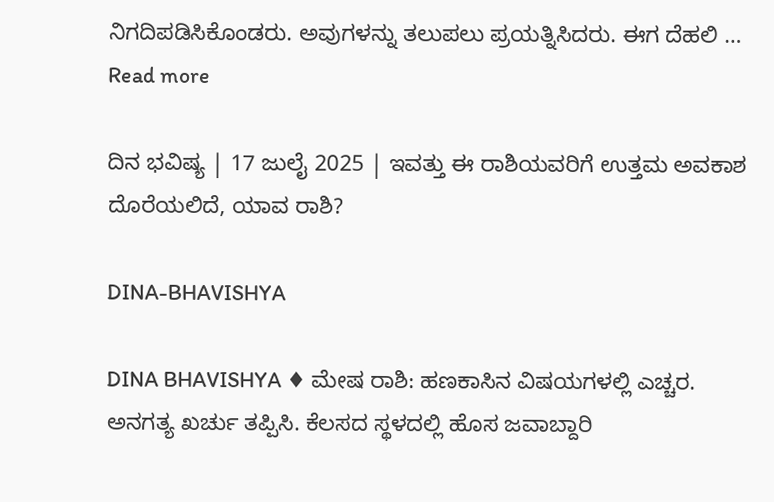ನಿಗದಿಪಡಿಸಿಕೊಂಡರು. ಅವುಗಳನ್ನು ತಲುಪಲು ಪ್ರಯತ್ನಿಸಿದರು. ಈಗ ದೆಹಲಿ … Read more

ದಿನ ಭವಿಷ್ಯ | 17 ಜುಲೈ 2025 | ಇವತ್ತು ಈ ರಾಶಿಯವರಿಗೆ ಉತ್ತಮ ಅವಕಾಶ ದೊರೆಯಲಿದೆ, ಯಾವ ರಾಶಿ?

DINA-BHAVISHYA

DINA BHAVISHYA ♦ ಮೇಷ ರಾಶಿ: ಹಣಕಾಸಿನ ವಿಷಯಗಳಲ್ಲಿ ಎಚ್ಚರ. ಅನಗತ್ಯ ಖರ್ಚು ತಪ್ಪಿಸಿ. ಕೆಲಸದ ಸ್ಥಳದಲ್ಲಿ ಹೊಸ ಜವಾಬ್ದಾರಿ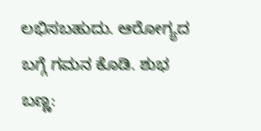ಲಭಿಸಬಹುದು. ಆರೋಗ್ಯದ ಬಗ್ಗೆ ಗಮನ ಕೊಡಿ. ಶುಭ ಬಣ್ಣ: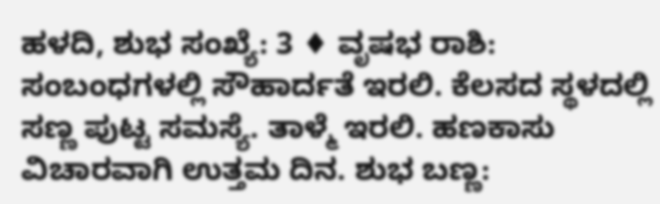ಹಳದಿ, ಶುಭ ಸಂಖ್ಯೆ: 3 ♦ ವೃಷಭ ರಾಶಿ: ಸಂಬಂಧಗಳಲ್ಲಿ ಸೌಹಾರ್ದತೆ ಇರಲಿ. ಕೆಲಸದ ಸ್ಥಳದಲ್ಲಿ ಸಣ್ಣ ಪುಟ್ಟ ಸಮಸ್ಯೆ. ತಾಳ್ಮೆ ಇರಲಿ. ಹಣಕಾಸು ವಿಚಾರವಾಗಿ ಉತ್ತಮ ದಿನ. ಶುಭ ಬಣ್ಣ: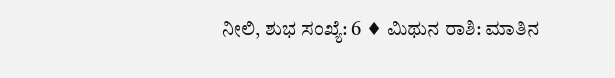ನೀಲಿ, ಶುಭ ಸಂಖ್ಯೆ: 6 ♦ ಮಿಥುನ ರಾಶಿ: ಮಾತಿನ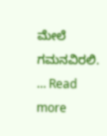ಮೇಲೆ ಗಮನವಿರಲಿ. … Read more